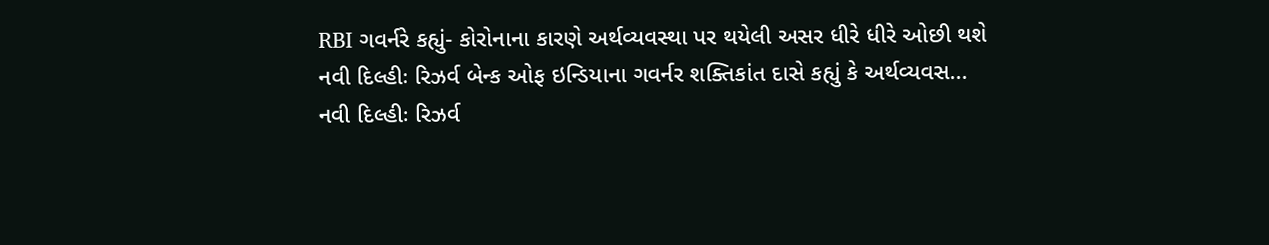RBI ગવર્નરે કહ્યું- કોરોનાના કારણે અર્થવ્યવસ્થા પર થયેલી અસર ધીરે ધીરે ઓછી થશે
નવી દિલ્હીઃ રિઝર્વ બેન્ક ઓફ ઇન્ડિયાના ગવર્નર શક્તિકાંત દાસે કહ્યું કે અર્થવ્યવસ...
નવી દિલ્હીઃ રિઝર્વ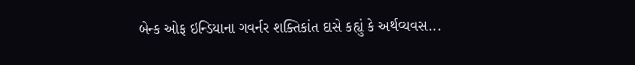બેન્ક ઓફ ઇન્ડિયાના ગવર્નર શક્તિકાંત દાસે કહ્યું કે અર્થવ્યવસ...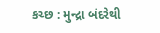કચ્છ : મુન્દ્રા બંદરેથી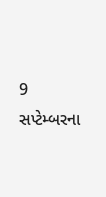9 સપ્ટેમ્બરના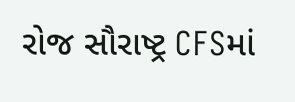રોજ સૌરાષ્ટ્ર CFSમાં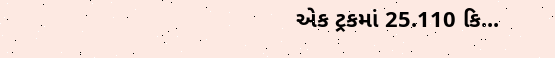એક ટ્રકમાં 25.110 કિ...